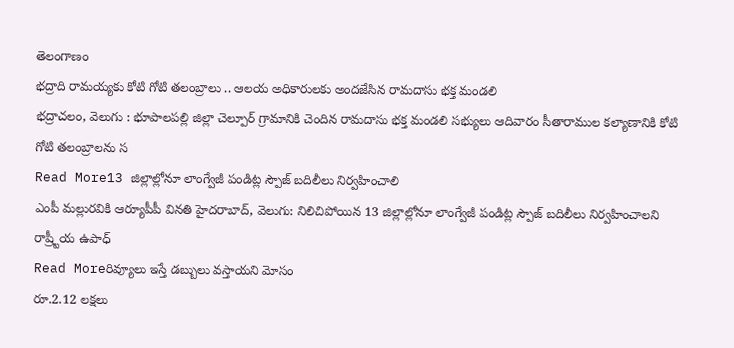తెలంగాణం
భద్రాది రామయ్యకు కోటి గోటి తలంబ్రాలు .. ఆలయ అధికారులకు అందజేసిన రామదాసు భక్త మండలి
భద్రాచలం, వెలుగు : భూపాలపల్లి జిల్లా చెల్పూర్ గ్రామానికి చెందిన రామదాసు భక్త మండలి సభ్యులు ఆదివారం సీతారాముల కల్యాణానికి కోటి గోటి తలంబ్రాలను స
Read More13 జిల్లాల్లోనూ లాంగ్వేజీ పండిట్ల స్పౌజ్ బదిలీలు నిర్వహించాలి
ఎంపీ మల్లురవికి ఆర్యూపీపీ వినతి హైదరాబాద్, వెలుగు: నిలిచిపోయిన 13 జిల్లాల్లోనూ లాంగ్వేజీ పండిట్ల స్పౌజ్ బదిలీలు నిర్వహించాలని రాష్ర్టీయ ఉపాధ్
Read Moreరివ్యూలు ఇస్తే డబ్బులు వస్తాయని మోసం
రూ.2.12 లక్షలు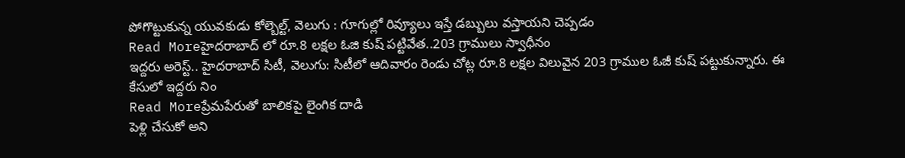పోగొట్టుకున్న యువకుడు కోల్బెల్ట్, వెలుగు : గూగుల్లో రివ్యూలు ఇస్తే డబ్బులు వస్తాయని చెప్పడం
Read Moreహైదరాబాద్ లో రూ.8 లక్షల ఓజి కుష్ పట్టివేత..203 గ్రాములు స్వాధీనం
ఇద్దరు అరెస్ట్.. హైదరాబాద్ సిటీ, వెలుగు: సిటీలో ఆదివారం రెండు చోట్ల రూ.8 లక్షల విలువైన 203 గ్రాముల ఓజీ కుష్ పట్టుకున్నారు. ఈ కేసులో ఇద్దరు నిం
Read Moreప్రేమపేరుతో బాలికపై లైంగిక దాడి
పెళ్లి చేసుకో అని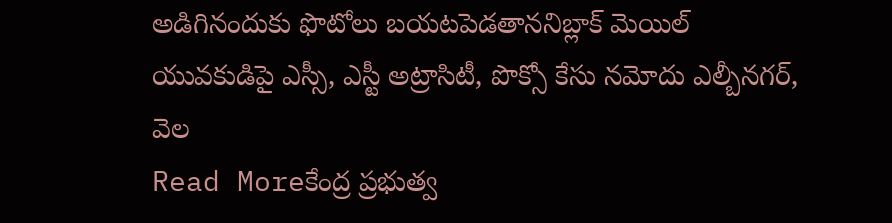అడిగినందుకు ఫొటోలు బయటపెడతాననిబ్లాక్ మెయిల్ యువకుడిపై ఎస్సీ, ఎస్టీ అట్రాసిటీ, పొక్సో కేసు నమోదు ఎల్బీనగర్, వెల
Read Moreకేంద్ర ప్రభుత్వ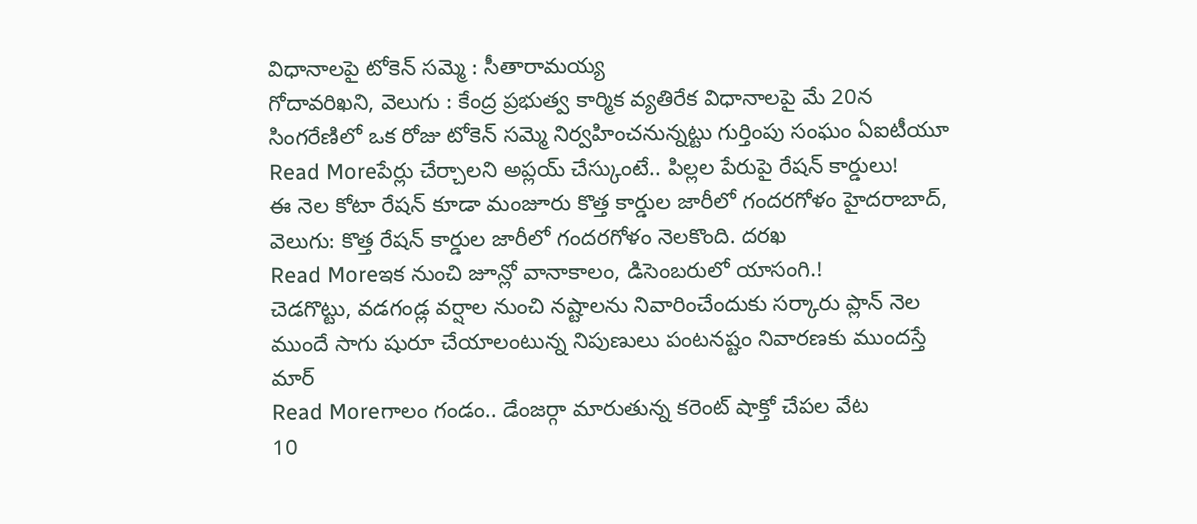విధానాలపై టోకెన్ సమ్మె : సీతారామయ్య
గోదావరిఖని, వెలుగు : కేంద్ర ప్రభుత్వ కార్మిక వ్యతిరేక విధానాలపై మే 20న సింగరేణిలో ఒక రోజు టోకెన్ సమ్మె నిర్వహించనున్నట్టు గుర్తింపు సంఘం ఏఐటీయూ
Read Moreపేర్లు చేర్చాలని అప్లయ్ చేస్కుంటే.. పిల్లల పేరుపై రేషన్ కార్డులు!
ఈ నెల కోటా రేషన్ కూడా మంజూరు కొత్త కార్డుల జారీలో గందరగోళం హైదరాబాద్, వెలుగు: కొత్త రేషన్ కార్డుల జారీలో గందరగోళం నెలకొంది. దరఖ
Read Moreఇక నుంచి జూన్లో వానాకాలం, డిసెంబరులో యాసంగి.!
చెడగొట్టు, వడగండ్ల వర్షాల నుంచి నష్టాలను నివారించేందుకు సర్కారు ప్లాన్ నెల ముందే సాగు షురూ చేయాలంటున్న నిపుణులు పంటనష్టం నివారణకు ముందస్తే మార్
Read Moreగాలం గండం.. డేంజర్గా మారుతున్న కరెంట్ షాక్తో చేపల వేట
10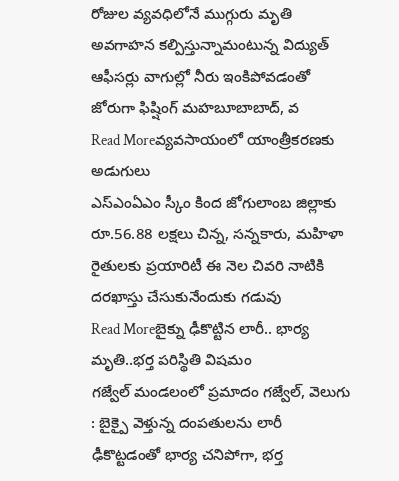రోజుల వ్యవధిలోనే ముగ్గురు మృతి అవగాహన కల్పిస్తున్నామంటున్న విద్యుత్ ఆఫీసర్లు వాగుల్లో నీరు ఇంకిపోవడంతో జోరుగా ఫిష్షింగ్ మహబూబాబాద్, వ
Read Moreవ్యవసాయంలో యాంత్రీకరణకు అడుగులు
ఎస్ఎంఏఎం స్కీం కింద జోగులాంబ జిల్లాకు రూ.56.88 లక్షలు చిన్న, సన్నకారు, మహిళా రైతులకు ప్రయారిటీ ఈ నెల చివరి నాటికి దరఖాస్తు చేసుకునేందుకు గడువు
Read Moreబైక్ను ఢీకొట్టిన లారీ.. భార్య మృతి..భర్త పరిస్థితి విషమం
గజ్వేల్ మండలంలో ప్రమాదం గజ్వేల్, వెలుగు : బైక్పై వెళ్తున్న దంపతులను లారీ ఢీకొట్టడంతో భార్య చనిపోగా, భర్త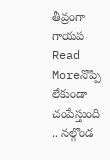తీవ్రంగా గాయప
Read Moreనొప్పి లేకుండా చంపేస్తుంది .. నల్గొండ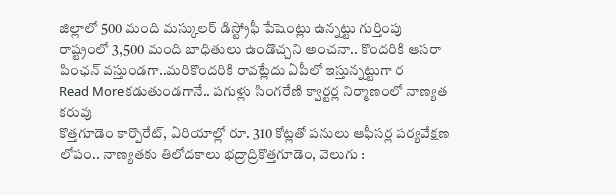జిల్లాలో 500 మంది మస్కులర్ డిస్ట్రోఫీ పేషెంట్లు ఉన్నట్టు గుర్తింపు
రాష్ట్రంలో 3,500 మంది బాధితులు ఉండొచ్చని అంచనా.. కొందరికి ఆసరా పింఛన్ వస్తుండగా..మరికొందరికి రావట్లేదు ఏపీలో ఇస్తున్నట్టుగా ర
Read Moreకడుతుండగానే.. పగుళ్లు సింగరేణి క్వార్టర్ల నిర్మాణంలో నాణ్యత కరువు
కొత్తగూడెం కార్పొరేట్, ఏరియాల్లో రూ. 310 కోట్లతో పనులు ఆఫీసర్ల పర్యవేక్షణ లోపం.. నాణ్యతకు తిలోదకాలు భద్రాద్రికొత్తగూడెం, వెలుగు :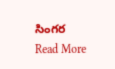సింగర
Read More